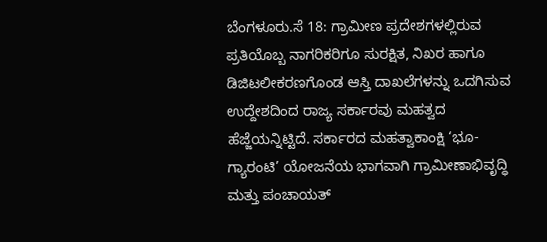ಬೆಂಗಳೂರು.ಸೆ 18: ಗ್ರಾಮೀಣ ಪ್ರದೇಶಗಳಲ್ಲಿರುವ ಪ್ರತಿಯೊಬ್ಬ ನಾಗರಿಕರಿಗೂ ಸುರಕ್ಷಿತ, ನಿಖರ ಹಾಗೂ ಡಿಜಿಟಲೀಕರಣಗೊಂಡ ಆಸ್ತಿ ದಾಖಲೆಗಳನ್ನು ಒದಗಿಸುವ ಉದ್ದೇಶದಿಂದ ರಾಜ್ಯ ಸರ್ಕಾರವು ಮಹತ್ವದ ಹೆಜ್ಜೆಯನ್ನಿಟ್ಟಿದೆ. ಸರ್ಕಾರದ ಮಹತ್ವಾಕಾಂಕ್ಷಿ ‘ಭೂ-ಗ್ಯಾರಂಟಿ’ ಯೋಜನೆಯ ಭಾಗವಾಗಿ ಗ್ರಾಮೀಣಾಭಿವೃದ್ಧಿ ಮತ್ತು ಪಂಚಾಯತ್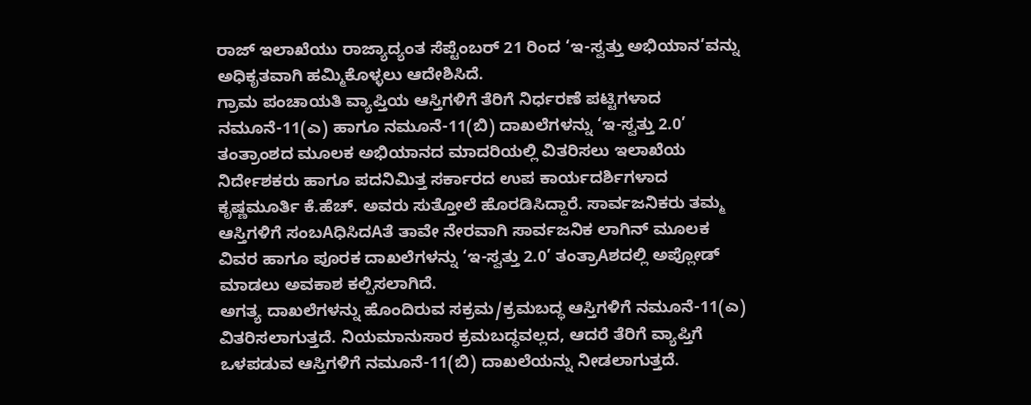ರಾಜ್ ಇಲಾಖೆಯು ರಾಜ್ಯಾದ್ಯಂತ ಸೆಪ್ಟೆಂಬರ್ 21 ರಿಂದ ‘ಇ-ಸ್ವತ್ತು ಅಭಿಯಾನ’ವನ್ನು ಅಧಿಕೃತವಾಗಿ ಹಮ್ಮಿಕೊಳ್ಳಲು ಆದೇಶಿಸಿದೆ.
ಗ್ರಾಮ ಪಂಚಾಯತಿ ವ್ಯಾಪ್ತಿಯ ಆಸ್ತಿಗಳಿಗೆ ತೆರಿಗೆ ನಿರ್ಧರಣೆ ಪಟ್ಟಿಗಳಾದ ನಮೂನೆ-11(ಎ) ಹಾಗೂ ನಮೂನೆ-11(ಬಿ) ದಾಖಲೆಗಳನ್ನು ‘ಇ-ಸ್ವತ್ತು 2.0’ ತಂತ್ರಾಂಶದ ಮೂಲಕ ಅಭಿಯಾನದ ಮಾದರಿಯಲ್ಲಿ ವಿತರಿಸಲು ಇಲಾಖೆಯ ನಿರ್ದೇಶಕರು ಹಾಗೂ ಪದನಿಮಿತ್ತ ಸರ್ಕಾರದ ಉಪ ಕಾರ್ಯದರ್ಶಿಗಳಾದ ಕೃಷ್ಣಮೂರ್ತಿ ಕೆ.ಹೆಚ್. ಅವರು ಸುತ್ತೋಲೆ ಹೊರಡಿಸಿದ್ದಾರೆ. ಸಾರ್ವಜನಿಕರು ತಮ್ಮ ಆಸ್ತಿಗಳಿಗೆ ಸಂಬAಧಿಸಿದAತೆ ತಾವೇ ನೇರವಾಗಿ ಸಾರ್ವಜನಿಕ ಲಾಗಿನ್ ಮೂಲಕ ವಿವರ ಹಾಗೂ ಪೂರಕ ದಾಖಲೆಗಳನ್ನು ‘ಇ-ಸ್ವತ್ತು 2.0’ ತಂತ್ರಾAಶದಲ್ಲಿ ಅಪ್ಲೋಡ್ ಮಾಡಲು ಅವಕಾಶ ಕಲ್ಪಿಸಲಾಗಿದೆ.
ಅಗತ್ಯ ದಾಖಲೆಗಳನ್ನು ಹೊಂದಿರುವ ಸಕ್ರಮ/ಕ್ರಮಬದ್ಧ ಆಸ್ತಿಗಳಿಗೆ ನಮೂನೆ-11(ಎ) ವಿತರಿಸಲಾಗುತ್ತದೆ. ನಿಯಮಾನುಸಾರ ಕ್ರಮಬದ್ಧವಲ್ಲದ, ಆದರೆ ತೆರಿಗೆ ವ್ಯಾಪ್ತಿಗೆ ಒಳಪಡುವ ಆಸ್ತಿಗಳಿಗೆ ನಮೂನೆ-11(ಬಿ) ದಾಖಲೆಯನ್ನು ನೀಡಲಾಗುತ್ತದೆ.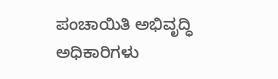ಪಂಚಾಯಿತಿ ಅಭಿವೃದ್ಧಿ ಅಧಿಕಾರಿಗಳು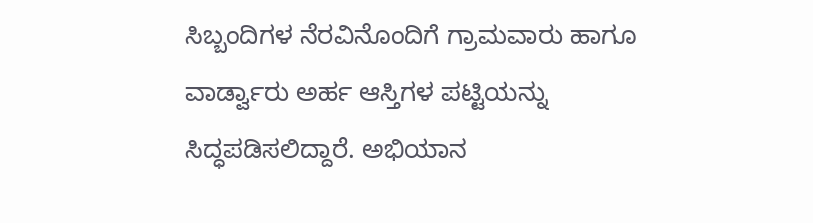ಸಿಬ್ಬಂದಿಗಳ ನೆರವಿನೊಂದಿಗೆ ಗ್ರಾಮವಾರು ಹಾಗೂ ವಾರ್ಡ್ವಾರು ಅರ್ಹ ಆಸ್ತಿಗಳ ಪಟ್ಟಿಯನ್ನು ಸಿದ್ಧಪಡಿಸಲಿದ್ದಾರೆ. ಅಭಿಯಾನ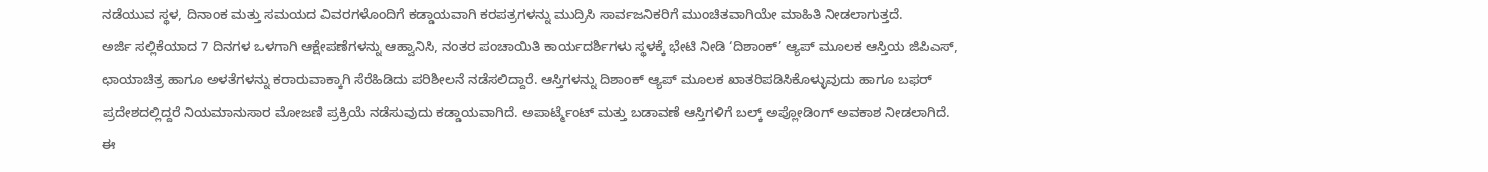ನಡೆಯುವ ಸ್ಥಳ, ದಿನಾಂಕ ಮತ್ತು ಸಮಯದ ವಿವರಗಳೊಂದಿಗೆ ಕಡ್ಡಾಯವಾಗಿ ಕರಪತ್ರಗಳನ್ನು ಮುದ್ರಿಸಿ ಸಾರ್ವಜನಿಕರಿಗೆ ಮುಂಚಿತವಾಗಿಯೇ ಮಾಹಿತಿ ನೀಡಲಾಗುತ್ತದೆ.
ಅರ್ಜಿ ಸಲ್ಲಿಕೆಯಾದ 7 ದಿನಗಳ ಒಳಗಾಗಿ ಆಕ್ಷೇಪಣೆಗಳನ್ನು ಆಹ್ವಾನಿಸಿ, ನಂತರ ಪಂಚಾಯಿತಿ ಕಾರ್ಯದರ್ಶಿಗಳು ಸ್ಥಳಕ್ಕೆ ಭೇಟಿ ನೀಡಿ ‘ದಿಶಾಂಕ್’ ಆ್ಯಪ್ ಮೂಲಕ ಆಸ್ತಿಯ ಜಿಪಿಎಸ್, ಛಾಯಾಚಿತ್ರ ಹಾಗೂ ಅಳತೆಗಳನ್ನು ಕರಾರುವಾಕ್ಕಾಗಿ ಸೆರೆಹಿಡಿದು ಪರಿಶೀಲನೆ ನಡೆಸಲಿದ್ದಾರೆ. ಆಸ್ತಿಗಳನ್ನು ದಿಶಾಂಕ್ ಆ್ಯಪ್ ಮೂಲಕ ಖಾತರಿಪಡಿಸಿಕೊಳ್ಳುವುದು ಹಾಗೂ ಬಫರ್ ಪ್ರದೇಶದಲ್ಲಿದ್ದರೆ ನಿಯಮಾನುಸಾರ ಮೋಜಣಿ ಪ್ರಕ್ರಿಯೆ ನಡೆಸುವುದು ಕಡ್ಡಾಯವಾಗಿದೆ. ಅಪಾರ್ಟ್ಮೆಂಟ್ ಮತ್ತು ಬಡಾವಣೆ ಆಸ್ತಿಗಳಿಗೆ ಬಲ್ಕ್ ಅಪ್ಲೋಡಿಂಗ್ ಅವಕಾಶ ನೀಡಲಾಗಿದೆ.
ಈ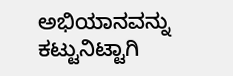ಅಭಿಯಾನವನ್ನು ಕಟ್ಟುನಿಟ್ಟಾಗಿ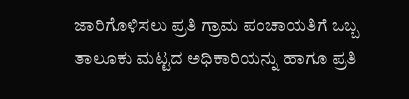ಜಾರಿಗೊಳಿಸಲು ಪ್ರತಿ ಗ್ರಾಮ ಪಂಚಾಯತಿಗೆ ಒಬ್ಬ ತಾಲೂಕು ಮಟ್ಟದ ಅಧಿಕಾರಿಯನ್ನು ಹಾಗೂ ಪ್ರತಿ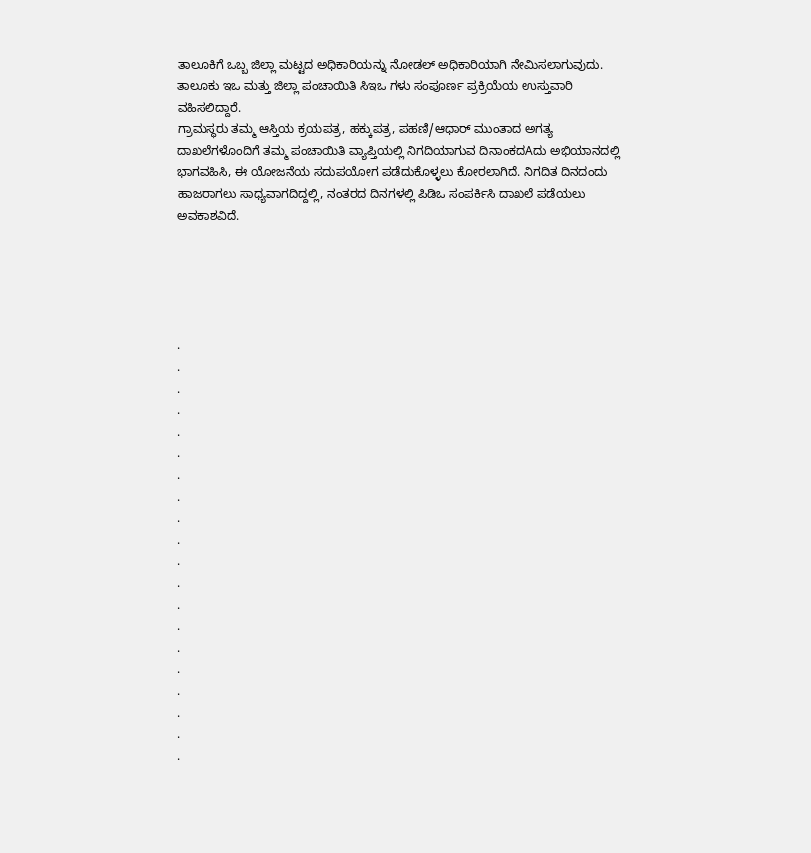ತಾಲೂಕಿಗೆ ಒಬ್ಬ ಜಿಲ್ಲಾ ಮಟ್ಟದ ಅಧಿಕಾರಿಯನ್ನು ನೋಡಲ್ ಅಧಿಕಾರಿಯಾಗಿ ನೇಮಿಸಲಾಗುವುದು. ತಾಲೂಕು ಇಒ ಮತ್ತು ಜಿಲ್ಲಾ ಪಂಚಾಯಿತಿ ಸಿಇಒ ಗಳು ಸಂಪೂರ್ಣ ಪ್ರಕ್ರಿಯೆಯ ಉಸ್ತುವಾರಿ ವಹಿಸಲಿದ್ದಾರೆ.
ಗ್ರಾಮಸ್ಥರು ತಮ್ಮ ಆಸ್ತಿಯ ಕ್ರಯಪತ್ರ, ಹಕ್ಕುಪತ್ರ, ಪಹಣಿ/ಆಧಾರ್ ಮುಂತಾದ ಅಗತ್ಯ ದಾಖಲೆಗಳೊಂದಿಗೆ ತಮ್ಮ ಪಂಚಾಯಿತಿ ವ್ಯಾಪ್ತಿಯಲ್ಲಿ ನಿಗದಿಯಾಗುವ ದಿನಾಂಕದAದು ಅಭಿಯಾನದಲ್ಲಿ ಭಾಗವಹಿಸಿ, ಈ ಯೋಜನೆಯ ಸದುಪಯೋಗ ಪಡೆದುಕೊಳ್ಳಲು ಕೋರಲಾಗಿದೆ. ನಿಗದಿತ ದಿನದಂದು ಹಾಜರಾಗಲು ಸಾಧ್ಯವಾಗದಿದ್ದಲ್ಲಿ, ನಂತರದ ದಿನಗಳಲ್ಲಿ ಪಿಡಿಒ ಸಂಪರ್ಕಿಸಿ ದಾಖಲೆ ಪಡೆಯಲು ಅವಕಾಶವಿದೆ.





.
.
.
.
.
.
.
.
.
.
.
.
.
.
.
.
.
.
.
.